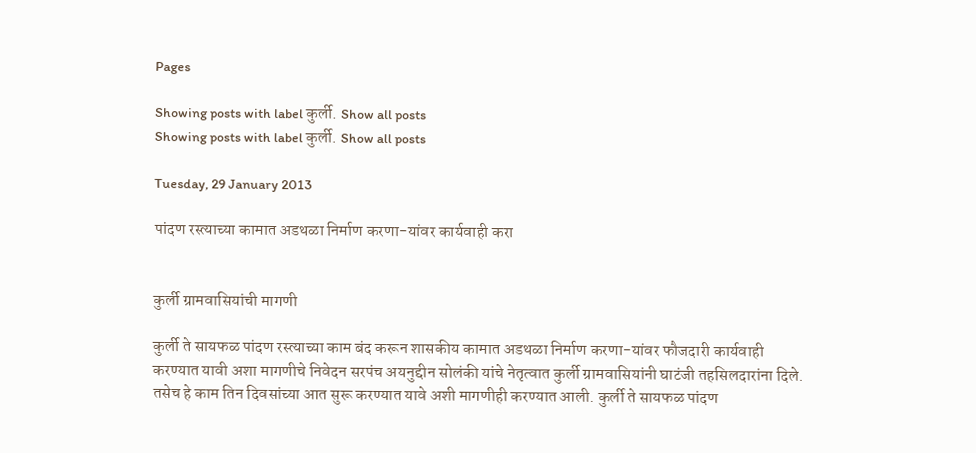Pages

Showing posts with label कुर्ली. Show all posts
Showing posts with label कुर्ली. Show all posts

Tuesday, 29 January 2013

पांदण रस्त्याच्या कामात अडथळा निर्माण करणा-यांवर कार्यवाही करा


कुर्ली ग्रामवासियांची मागणी

कुर्ली ते सायफळ पांदण रस्त्याच्या काम बंद करून शासकीय कामात अडथळा निर्माण करणा-यांवर फौजदारी कार्यवाही करण्यात यावी अशा मागणीचे निवेदन सरपंच अयनुद्दीन सोलंकी यांचे नेतृत्वात कुर्ली ग्रामवासियांनी घाटंजी तहसिलदारांना दिले. तसेच हे काम तिन दिवसांच्या आत सुरू करण्यात यावे अशी मागणीही करण्यात आली. कुर्ली ते सायफळ पांदण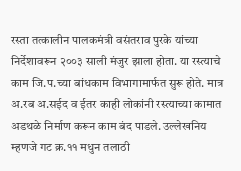रस्ता तत्कालीन पालकमंत्री वसंतराव पुरके यांच्या निर्देशावरून २००३ साली मंजुर झाला होता. या रस्त्याचे काम जि.प.च्या बांधकाम विभागामार्फत सुरू होते. मात्र अ.रब अ.सईद व ईतर काही लोकांनी रस्त्याच्या कामात अडथळे निर्माण करून काम बंद पाडले. उल्लेखनिय म्हणजे गट क्र.११ मधुन तलाठी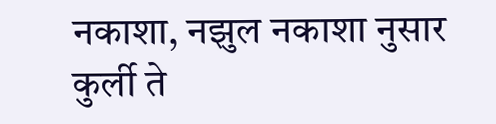नकाशा, नझुल नकाशा नुसार कुर्ली ते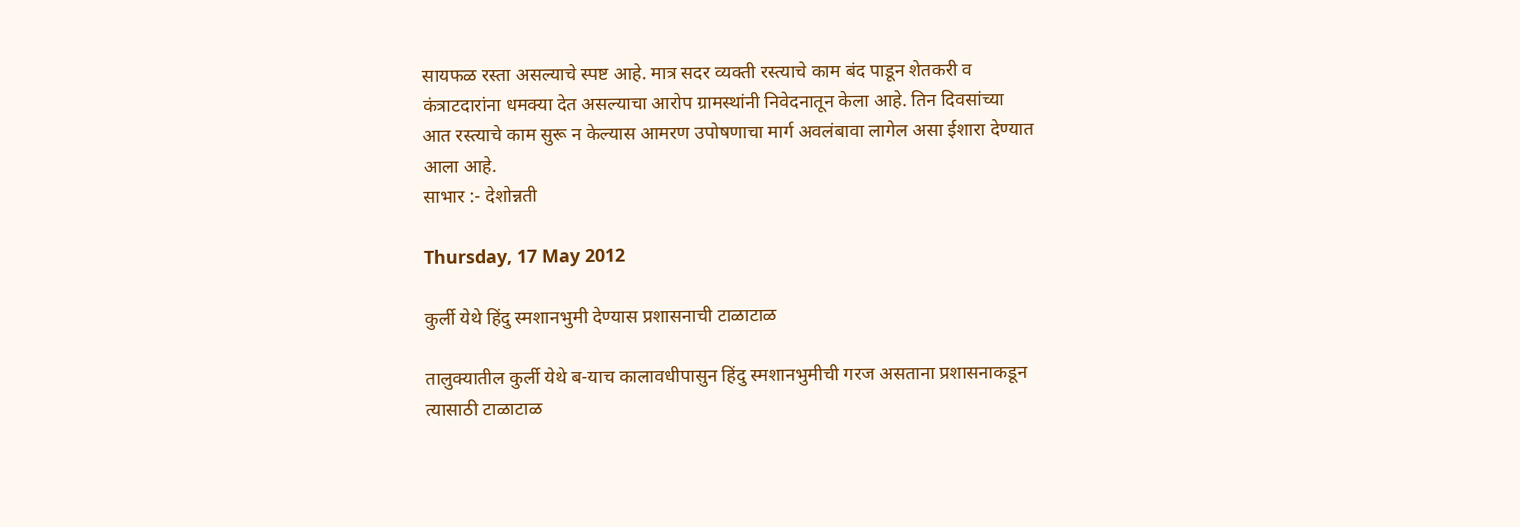सायफळ रस्ता असल्याचे स्पष्ट आहे. मात्र सदर व्यक्ती रस्त्याचे काम बंद पाडून शेतकरी व कंत्राटदारांना धमक्या देत असल्याचा आरोप ग्रामस्थांनी निवेदनातून केला आहे. तिन दिवसांच्या आत रस्त्याचे काम सुरू न केल्यास आमरण उपोषणाचा मार्ग अवलंबावा लागेल असा ईशारा देण्यात आला आहे.
साभार :- देशोन्नती

Thursday, 17 May 2012

कुर्ली येथे हिंदु स्मशानभुमी देण्यास प्रशासनाची टाळाटाळ

तालुक्यातील कुर्ली येथे ब-याच कालावधीपासुन हिंदु स्मशानभुमीची गरज असताना प्रशासनाकडून त्यासाठी टाळाटाळ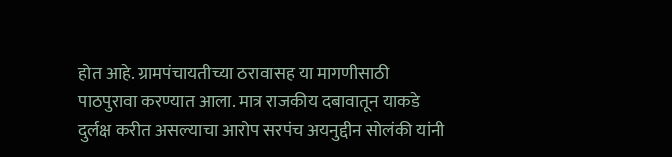होत आहे. ग्रामपंचायतीच्या ठरावासह या मागणीसाठी पाठपुरावा करण्यात आला. मात्र राजकीय दबावातून याकडे दुर्लक्ष करीत असल्याचा आरोप सरपंच अयनुद्दीन सोलंकी यांनी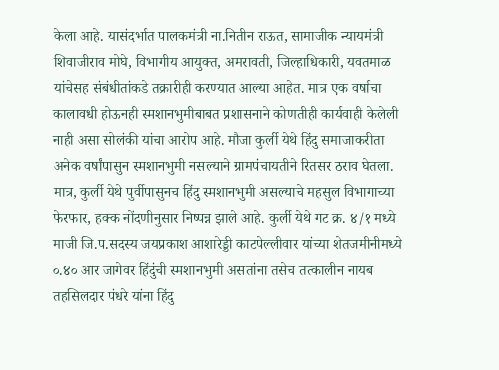केला आहे. यासंदर्भात पालकमंत्री ना.नितीन राऊत, सामाजीक न्यायमंत्री शिवाजीराव मोघे, विभागीय आयुक्त, अमरावती, जिल्हाधिकारी, यवतमाळ यांचेसह संबंधीतांकडे तक्रारीही करण्यात आल्या आहेत. मात्र एक वर्षाचा कालावधी होऊनही स्मशानभुमीबाबत प्रशासनाने कोणतीही कार्यवाही केलेली नाही असा सोलंकी यांचा आरोप आहे. मौजा कुर्ली येथे हिंदु समाजाकरीता अनेक वर्षांपासुन स्मशानभुमी नसल्याने ग्रामपंचायतीने रितसर ठराव घेतला. मात्र, कुर्ली येथे पुर्वीपासुनच हिंदु स्मशानभुमी असल्याचे महसुल विभागाच्या फेरफार, हक्क नोंदणीनुसार निष्पन्न झाले आहे. कुर्ली येथे गट क्र. ४/१ मध्ये माजी जि.प.सदस्य जयप्रकाश आशारेड्डी काटपेल्लीवार यांच्या शेतजमीनीमध्ये ०.४० आर जागेवर हिंदुंची स्मशानभुमी असतांना तसेच तत्कालीन नायब तहसिलदार पंधरे यांना हिंदु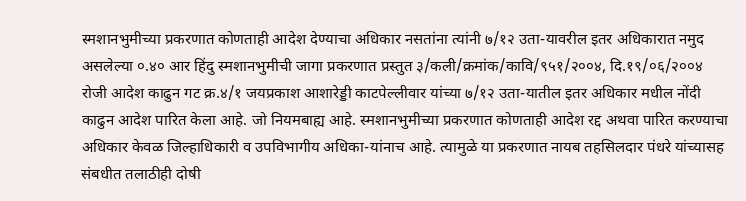स्मशानभुमीच्या प्रकरणात कोणताही आदेश देण्याचा अधिकार नसतांना त्यांनी ७/१२ उता-यावरील इतर अधिकारात नमुद असलेल्या ०.४० आर हिंदु स्मशानभुमीची जागा प्रकरणात प्रस्तुत ३/कली/क्रमांक/कावि/९५१/२००४, दि.१९/०६/२००४ रोजी आदेश काढुन गट क्र.४/१ जयप्रकाश आशारेड्डी काटपेल्लीवार यांच्या ७/१२ उता-यातील इतर अधिकार मधील नोंदी काढुन आदेश पारित केला आहे. जो नियमबाह्य आहे. स्मशानभुमीच्या प्रकरणात कोणताही आदेश रद्द अथवा पारित करण्याचा अधिकार केवळ जिल्हाधिकारी व उपविभागीय अधिका-यांनाच आहे. त्यामुळे या प्रकरणात नायब तहसिलदार पंधरे यांच्यासह संबधीत तलाठीही दोषी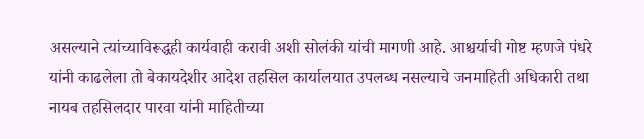असल्याने त्यांच्याविरूद्धही कार्यवाही करावी अशी सोलंकी यांची मागणी आहे. आश्चर्याची गोष्ट म्हणजे पंधरे यांनी काढलेला तो बेकायदेशीर आदेश तहसिल कार्यालयात उपलब्ध नसल्याचे जनमाहिती अधिकारी तथा नायब तहसिलदार पारवा यांनी माहितीच्या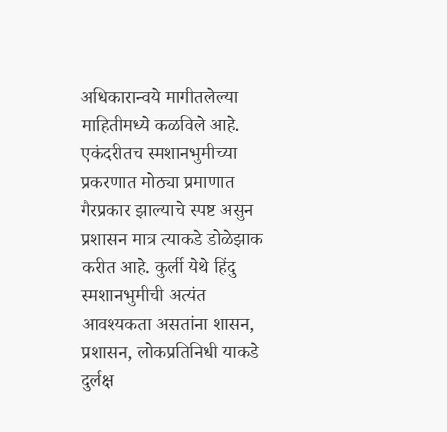अधिकारान्वये मागीतलेल्या माहितीमध्ये कळविले आहे. एकंदरीतच स्मशानभुमीच्या प्रकरणात मोठ्या प्रमाणात गैरप्रकार झाल्याचे स्पष्ट असुन प्रशासन मात्र त्याकडे डोळेझाक करीत आहे. कुर्ली येथे हिंदु स्मशानभुमीची अत्यंत आवश्यकता असतांना शासन, प्रशासन, लोकप्रतिनिधी याकडे दुर्लक्ष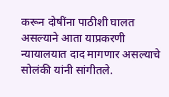करून दोषींना पाठीशी घालत असल्याने आता याप्रकरणी न्यायालयात दाद मागणार असल्याचे सोलंकी यांनी सांगीतले.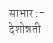साभार :- देशोन्नती